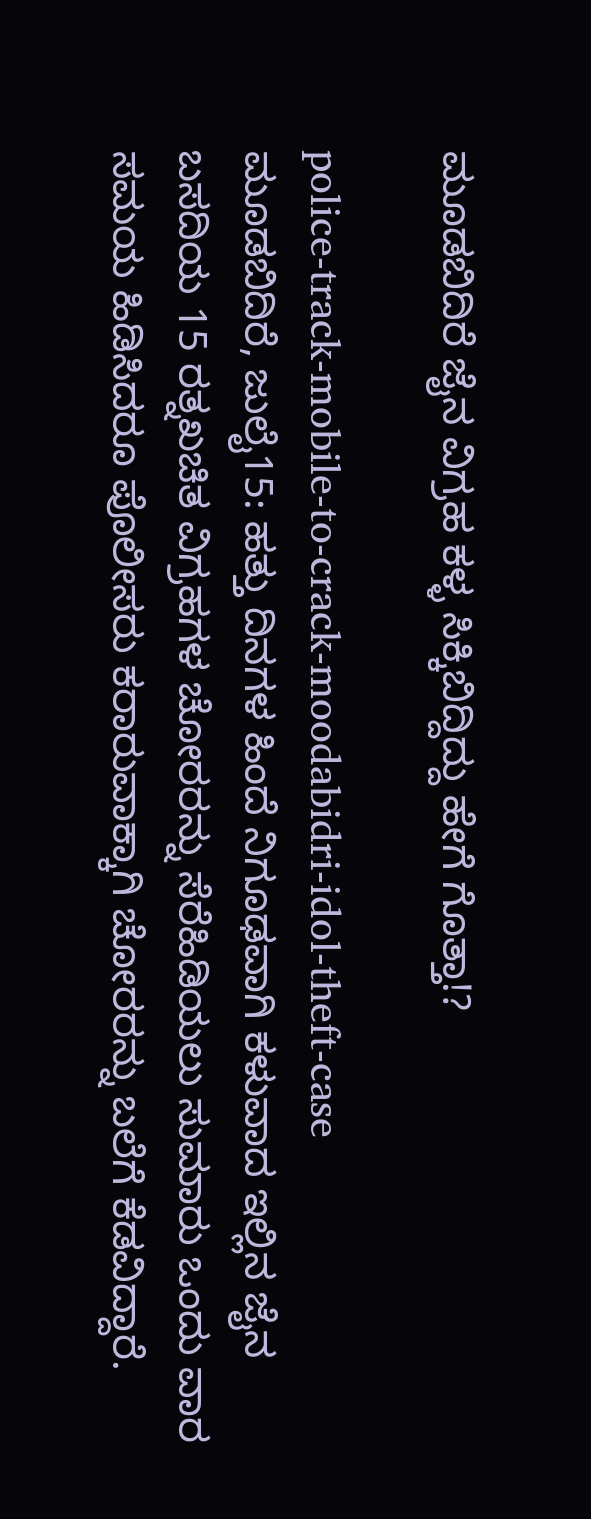ಮೂಡಬಿದಿರೆ ಜೈನ ವಿಗ್ರಹ ಕಳ್ಳ ಸಿಕ್ಕಿಬಿದ್ದಿದ್ದು ಹೇಗೆ ಗೊತ್ತಾ!?

police-track-mobile-to-crack-moodabidri-idol-theft-case
ಮೂಡಬಿದಿರೆ, ಜುಲೈ15: ಹತ್ತು ದಿನಗಳ ಹಿಂದೆ ನಿಗೂಢವಾಗಿ ಕಳುವಾದ ಇಲ್ಲಿನ ಜೈನ ಬಸದಿಯ 15 ರತ್ನಖಚಿತ ವಿಗ್ರಹಗಳ ಚೋರರನ್ನು ಸೆರೆಹಿಡಿಯಲು ಸುಮಾರು ಒಂದು ವಾರ ಸಮಯ ಹಿಡಿಸಿದರೂ ಪೊಲೀಸರು ಕರಾರುವಾಕ್ಕಾಗಿ ಚೋರರನ್ನು ಬಲೆಗೆ ಕೆಡವಿದ್ದಾರೆ.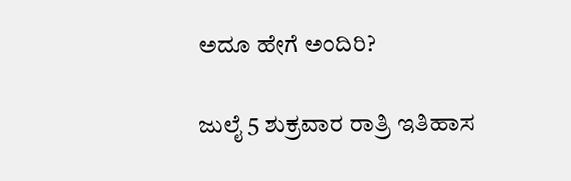ಅದೂ ಹೇಗೆ ಅಂದಿರಿ?

ಜುಲೈ 5 ಶುಕ್ರವಾರ ರಾತ್ರಿ ಇತಿಹಾಸ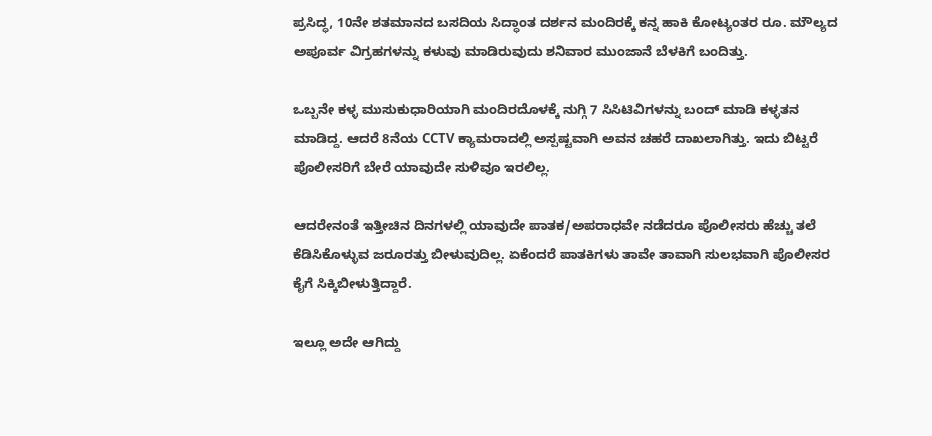ಪ್ರಸಿದ್ಧ, 10ನೇ ಶತಮಾನದ ಬಸದಿಯ ಸಿದ್ಧಾಂತ ದರ್ಶನ ಮಂದಿರಕ್ಕೆ ಕನ್ನ ಹಾಕಿ ಕೋಟ್ಯಂತರ ರೂ. ಮೌಲ್ಯದ ಅಪೂರ್ವ ವಿಗ್ರಹಗಳನ್ನು ಕಳುವು ಮಾಡಿರುವುದು ಶನಿವಾರ ಮುಂಜಾನೆ ಬೆಳಕಿಗೆ ಬಂದಿತ್ತು.

ಒಬ್ಬನೇ ಕಳ್ಳ ಮುಸುಕುಧಾರಿಯಾಗಿ ಮಂದಿರದೊಳಕ್ಕೆ ನುಗ್ಗಿ 7 ಸಿಸಿಟಿವಿಗಳನ್ನು ಬಂದ್ ಮಾಡಿ ಕಳ್ಳತನ ಮಾಡಿದ್ದ. ಆದರೆ 8ನೆಯ CCTV ಕ್ಯಾಮರಾದಲ್ಲಿ ಅಸ್ಪಷ್ಟವಾಗಿ ಅವನ ಚಹರೆ ದಾಖಲಾಗಿತ್ತು. ಇದು ಬಿಟ್ಟರೆ ಪೊಲೀಸರಿಗೆ ಬೇರೆ ಯಾವುದೇ ಸುಳಿವೂ ಇರಲಿಲ್ಲ.

ಆದರೇನಂತೆ ಇತ್ತೀಚಿನ ದಿನಗಳಲ್ಲಿ ಯಾವುದೇ ಪಾತಕ/ಅಪರಾಧವೇ ನಡೆದರೂ ಪೊಲೀಸರು ಹೆಚ್ಚು ತಲೆ ಕೆಡಿಸಿಕೊಳ್ಳುವ ಜರೂರತ್ತು ಬೀಳುವುದಿಲ್ಲ. ಏಕೆಂದರೆ ಪಾತಕಿಗಳು ತಾವೇ ತಾವಾಗಿ ಸುಲಭವಾಗಿ ಪೊಲೀಸರ ಕೈಗೆ ಸಿಕ್ಕಿಬೀಳುತ್ತಿದ್ದಾರೆ.

ಇಲ್ಲೂ ಅದೇ ಆಗಿದ್ದು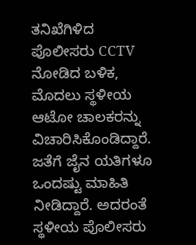ತನಿಖೆಗಿಳಿದ ಪೊಲೀಸರು CCTV ನೋಡಿದ ಬಳಿಕ, ಮೊದಲು ಸ್ಥಳೀಯ ಆಟೋ ಚಾಲಕರನ್ನು ವಿಚಾರಿಸಿಕೊಂಡಿದ್ದಾರೆ. ಜತೆಗೆ ಜೈನ ಯತಿಗಳೂ ಒಂದಷ್ಟು ಮಾಹಿತಿ ನೀಡಿದ್ದಾರೆ. ಅದರಂತೆ ಸ್ಥಳೀಯ ಪೊಲೀಸರು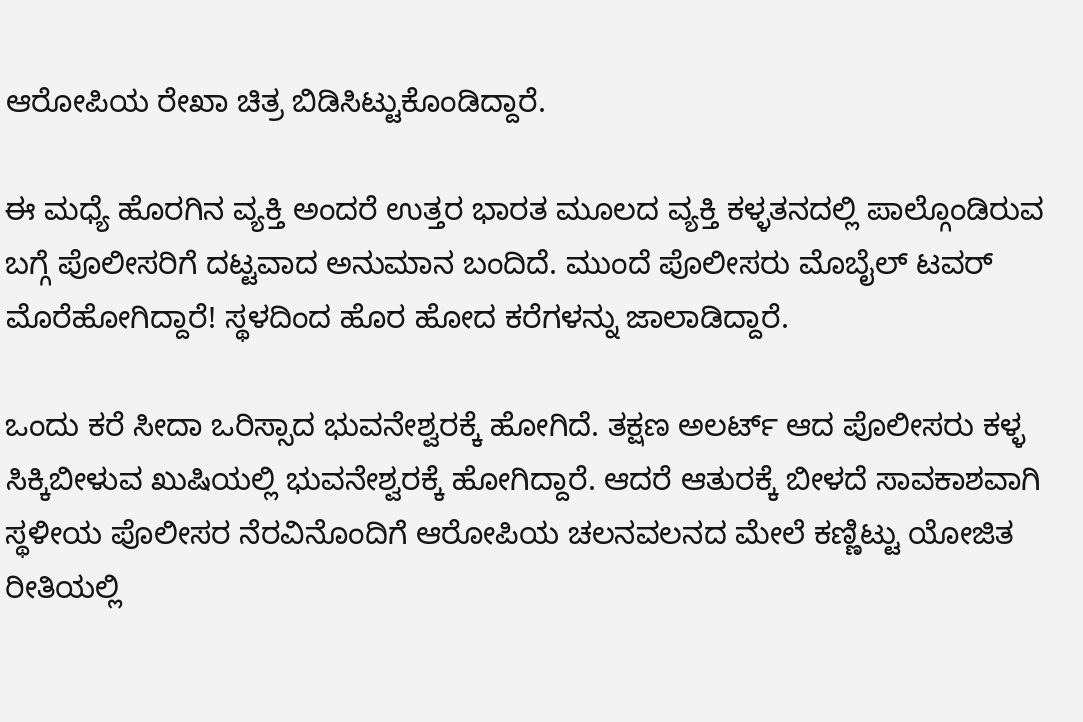ಆರೋಪಿಯ ರೇಖಾ ಚಿತ್ರ ಬಿಡಿಸಿಟ್ಟುಕೊಂಡಿದ್ದಾರೆ.

ಈ ಮಧ್ಯೆ ಹೊರಗಿನ ವ್ಯಕ್ತಿ ಅಂದರೆ ಉತ್ತರ ಭಾರತ ಮೂಲದ ವ್ಯಕ್ತಿ ಕಳ್ಳತನದಲ್ಲಿ ಪಾಲ್ಗೊಂಡಿರುವ ಬಗ್ಗೆ ಪೊಲೀಸರಿಗೆ ದಟ್ಟವಾದ ಅನುಮಾನ ಬಂದಿದೆ. ಮುಂದೆ ಪೊಲೀಸರು ಮೊಬೈಲ್ ಟವರ್ ಮೊರೆಹೋಗಿದ್ದಾರೆ! ಸ್ಥಳದಿಂದ ಹೊರ ಹೋದ ಕರೆಗಳನ್ನು ಜಾಲಾಡಿದ್ದಾರೆ.

ಒಂದು ಕರೆ ಸೀದಾ ಒರಿಸ್ಸಾದ ಭುವನೇಶ್ವರಕ್ಕೆ ಹೋಗಿದೆ. ತಕ್ಷಣ ಅಲರ್ಟ್ ಆದ ಪೊಲೀಸರು ಕಳ್ಳ ಸಿಕ್ಕಿಬೀಳುವ ಖುಷಿಯಲ್ಲಿ ಭುವನೇಶ್ವರಕ್ಕೆ ಹೋಗಿದ್ದಾರೆ. ಆದರೆ ಆತುರಕ್ಕೆ ಬೀಳದೆ ಸಾವಕಾಶವಾಗಿ ಸ್ಥಳೀಯ ಪೊಲೀಸರ ನೆರವಿನೊಂದಿಗೆ ಆರೋಪಿಯ ಚಲನವಲನದ ಮೇಲೆ ಕಣ್ಣಿಟ್ಟು ಯೋಜಿತ ರೀತಿಯಲ್ಲಿ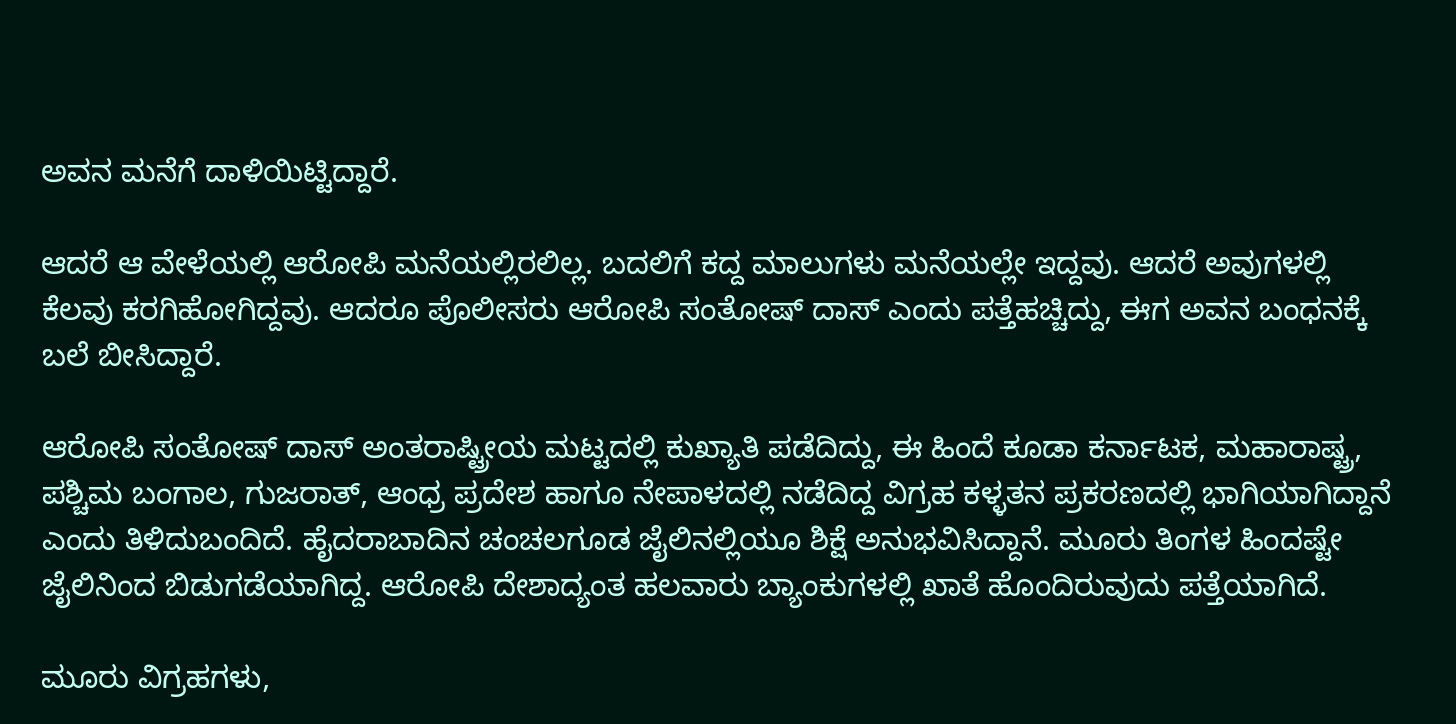ಅವನ ಮನೆಗೆ ದಾಳಿಯಿಟ್ಟಿದ್ದಾರೆ.

ಆದರೆ ಆ ವೇಳೆಯಲ್ಲಿ ಆರೋಪಿ ಮನೆಯಲ್ಲಿರಲಿಲ್ಲ. ಬದಲಿಗೆ ಕದ್ದ ಮಾಲುಗಳು ಮನೆಯಲ್ಲೇ ಇದ್ದವು. ಆದರೆ ಅವುಗಳಲ್ಲಿ ಕೆಲವು ಕರಗಿಹೋಗಿದ್ದವು. ಆದರೂ ಪೊಲೀಸರು ಆರೋಪಿ ಸಂತೋಷ್ ದಾಸ್‌ ಎಂದು ಪತ್ತೆಹಚ್ಚಿದ್ದು, ಈಗ ಅವನ ಬಂಧನಕ್ಕೆ ಬಲೆ ಬೀಸಿದ್ದಾರೆ.

ಆರೋಪಿ ಸಂತೋಷ್ ದಾಸ್ ಅಂತರಾಷ್ಟ್ರೀಯ ಮಟ್ಟದಲ್ಲಿ ಕುಖ್ಯಾತಿ ಪಡೆದಿದ್ದು, ಈ ಹಿಂದೆ ಕೂಡಾ ಕರ್ನಾಟಕ, ಮಹಾರಾಷ್ಟ್ರ, ಪಶ್ಚಿಮ ಬಂಗಾಲ, ಗುಜರಾತ್, ಆಂಧ್ರ ಪ್ರದೇಶ ಹಾಗೂ ನೇಪಾಳದಲ್ಲಿ ನಡೆದಿದ್ದ ವಿಗ್ರಹ ಕಳ್ಳತನ ಪ್ರಕರಣದಲ್ಲಿ ಭಾಗಿಯಾಗಿದ್ದಾನೆ ಎಂದು ತಿಳಿದುಬಂದಿದೆ. ಹೈದರಾಬಾದಿನ ಚಂಚಲಗೂಡ ಜೈಲಿನಲ್ಲಿಯೂ ಶಿಕ್ಷೆ ಅನುಭವಿಸಿದ್ದಾನೆ. ಮೂರು ತಿಂಗಳ ಹಿಂದಷ್ಟೇ ಜೈಲಿನಿಂದ ಬಿಡುಗಡೆಯಾಗಿದ್ದ. ಆರೋಪಿ ದೇಶಾದ್ಯಂತ ಹಲವಾರು ಬ್ಯಾಂಕುಗಳಲ್ಲಿ ಖಾತೆ ಹೊಂದಿರುವುದು ಪತ್ತೆಯಾಗಿದೆ.

ಮೂರು ವಿಗ್ರಹಗಳು,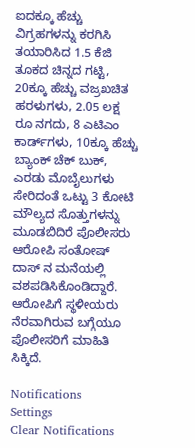ಐದಕ್ಕೂ ಹೆಚ್ಚು ವಿಗ್ರಹಗಳನ್ನು ಕರಗಿಸಿ ತಯಾರಿಸಿದ 1.5 ಕೆಜಿ ತೂಕದ ಚಿನ್ನದ ಗಟ್ಟಿ, 20ಕ್ಕೂ ಹೆಚ್ಚು ವಜ್ರಖಚಿತ ಹರಳುಗಳು, 2.05 ಲಕ್ಷ ರೂ ನಗದು, 8 ಎಟಿಎಂ ಕಾರ್ಡ್‌ಗಳು, 10ಕ್ಕೂ ಹೆಚ್ಚು ಬ್ಯಾಂಕ್ ಚೆಕ್‌ ಬುಕ್‌, ಎರಡು ಮೊಬೈಲುಗಳು ಸೇರಿದಂತೆ ಒಟ್ಟು 3 ಕೋಟಿ ಮೌಲ್ಯದ ಸೊತ್ತುಗಳನ್ನು ಮೂಡಬಿದಿರೆ ಪೊಲೀಸರು ಆರೋಪಿ ಸಂತೋಷ್ ದಾಸ್ ನ ಮನೆಯಲ್ಲಿ ವಶಪಡಿಸಿಕೊಂಡಿದ್ದಾರೆ. ಆರೋಪಿಗೆ ಸ್ಥಳೀಯರು ನೆರವಾಗಿರುವ ಬಗ್ಗೆಯೂ ಪೊಲೀಸರಿಗೆ ಮಾಹಿತಿ ಸಿಕ್ಕಿದೆ.

Notifications
Settings
Clear Notifications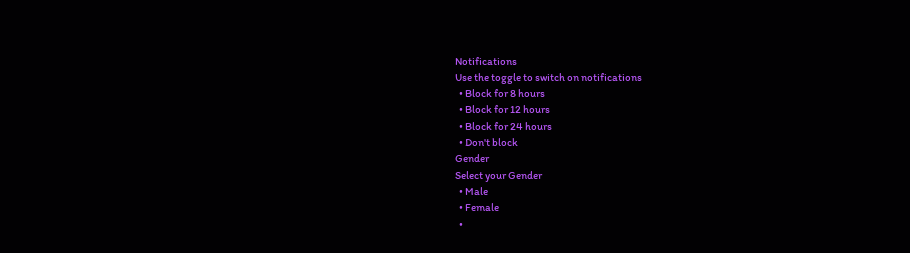Notifications
Use the toggle to switch on notifications
  • Block for 8 hours
  • Block for 12 hours
  • Block for 24 hours
  • Don't block
Gender
Select your Gender
  • Male
  • Female
  •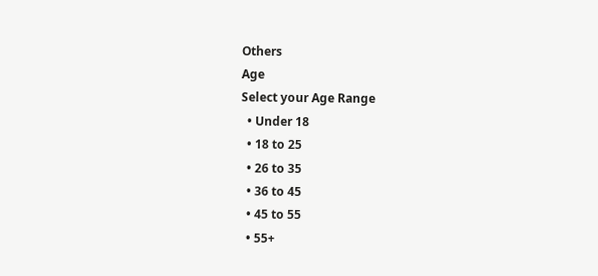Others
Age
Select your Age Range
  • Under 18
  • 18 to 25
  • 26 to 35
  • 36 to 45
  • 45 to 55
  • 55+